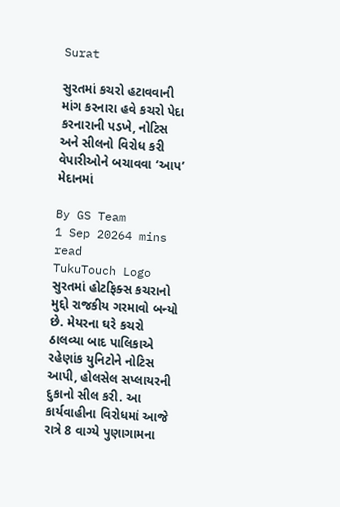Surat

સુરતમાં કચરો હટાવવાની માંગ કરનારા હવે કચરો પેદા કરનારાની પડખે, નોટિસ અને સીલનો વિરોધ કરી વેપારીઓને બચાવવા ‘આપ’ મેદાનમાં

By GS Team
1 Sep 20264 mins read
TukuTouch Logo
સુરતમાં હોટફિક્સ કચરાનો મુદ્દો રાજકીય ગરમાવો બન્યો છે. મેયરના ઘરે કચરો ઠાલવ્યા બાદ પાલિકાએ રહેણાંક યુનિટોને નોટિસ આપી, હોલસેલ સપ્લાયરની દુકાનો સીલ કરી. આ કાર્યવાહીના વિરોધમાં આજે રાત્રે 8 વાગ્યે પુણાગામના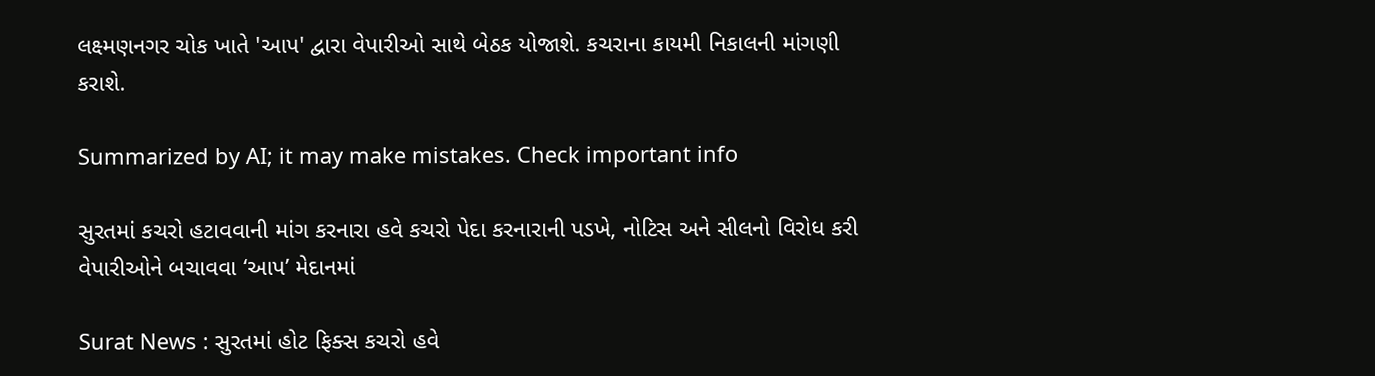લક્ષ્મણનગર ચોક ખાતે 'આપ' દ્વારા વેપારીઓ સાથે બેઠક યોજાશે. કચરાના કાયમી નિકાલની માંગણી કરાશે.

Summarized by AI; it may make mistakes. Check important info

સુરતમાં કચરો હટાવવાની માંગ કરનારા હવે કચરો પેદા કરનારાની પડખે, નોટિસ અને સીલનો વિરોધ કરી વેપારીઓને બચાવવા ‘આપ’ મેદાનમાં

Surat News : સુરતમાં હોટ ફિક્સ કચરો હવે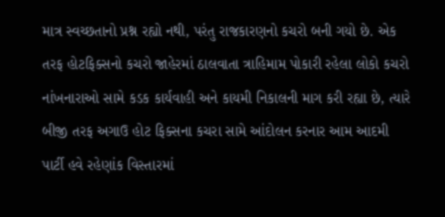માત્ર સ્વચ્છતાનો પ્રશ્ન રહ્યો નથી, પરંતુ રાજકારણનો કચરો બની ગયો છે. એક તરફ હોટફિક્સનો કચરો જાહેરમાં ઠાલવાતા ત્રાહિમામ પોકારી રહેલા લોકો કચરો નાંખનારાઓ સામે કડક કાર્યવાહી અને કાયમી નિકાલની માગ કરી રહ્યા છે, ત્યારે બીજી તરફ અગાઉ હોટ ફિક્સના કચરા સામે આંદોલન કરનાર આમ આદમી પાર્ટી હવે રહેણાંક વિસ્તારમાં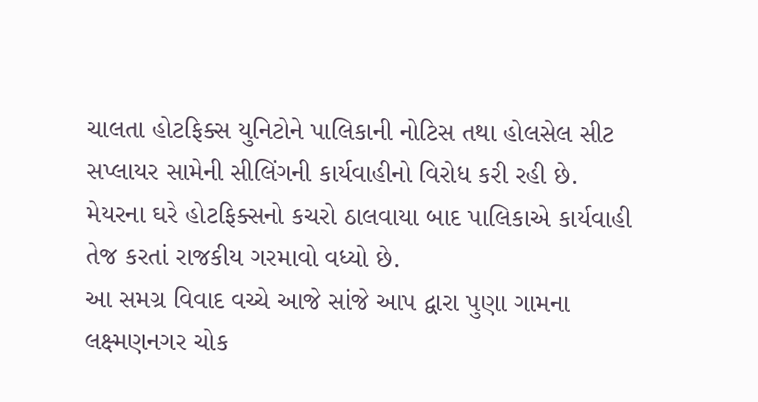ચાલતા હોટફિક્સ યુનિટોને પાલિકાની નોટિસ તથા હોલસેલ સીટ સપ્લાયર સામેની સીલિંગની કાર્યવાહીનો વિરોધ કરી રહી છે. મેયરના ઘરે હોટફિક્સનો કચરો ઠાલવાયા બાદ પાલિકાએ કાર્યવાહી તેજ કરતાં રાજકીય ગરમાવો વધ્યો છે.
આ સમગ્ર વિવાદ વચ્ચે આજે સાંજે આપ દ્વારા પુણા ગામના લક્ષ્મણનગર ચોક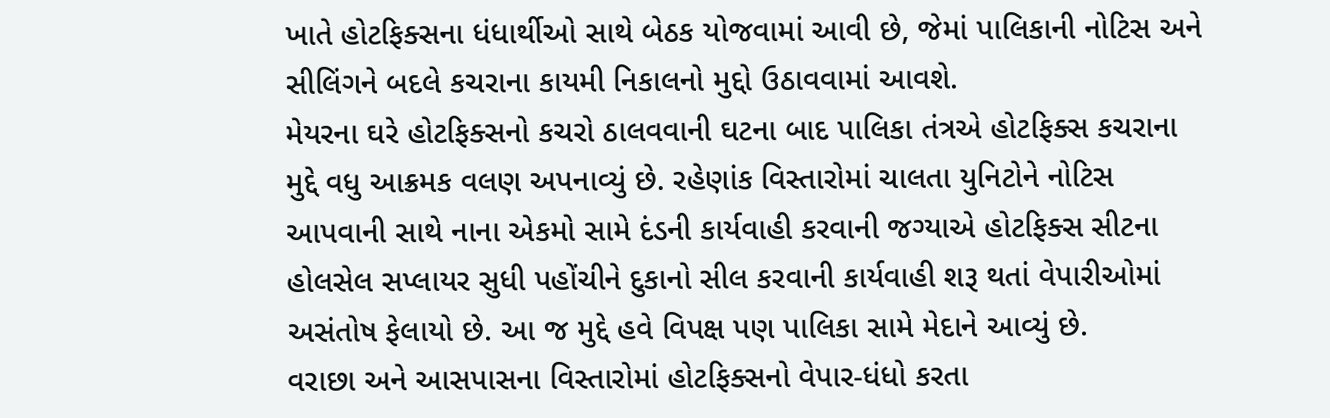ખાતે હોટફિક્સના ધંધાર્થીઓ સાથે બેઠક યોજવામાં આવી છે, જેમાં પાલિકાની નોટિસ અને સીલિંગને બદલે કચરાના કાયમી નિકાલનો મુદ્દો ઉઠાવવામાં આવશે.
મેયરના ઘરે હોટફિક્સનો કચરો ઠાલવવાની ઘટના બાદ પાલિકા તંત્રએ હોટફિક્સ કચરાના મુદ્દે વધુ આક્રમક વલણ અપનાવ્યું છે. રહેણાંક વિસ્તારોમાં ચાલતા યુનિટોને નોટિસ આપવાની સાથે નાના એકમો સામે દંડની કાર્યવાહી કરવાની જગ્યાએ હોટફિક્સ સીટના હોલસેલ સપ્લાયર સુધી પહોંચીને દુકાનો સીલ કરવાની કાર્યવાહી શરૂ થતાં વેપારીઓમાં અસંતોષ ફેલાયો છે. આ જ મુદ્દે હવે વિપક્ષ પણ પાલિકા સામે મેદાને આવ્યું છે.
વરાછા અને આસપાસના વિસ્તારોમાં હોટફિક્સનો વેપાર-ધંધો કરતા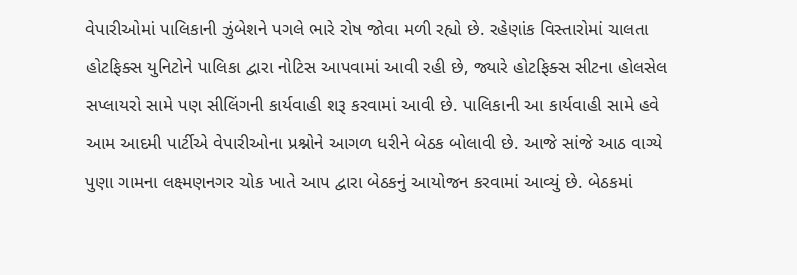વેપારીઓમાં પાલિકાની ઝુંબેશને પગલે ભારે રોષ જોવા મળી રહ્યો છે. રહેણાંક વિસ્તારોમાં ચાલતા હોટફિક્સ યુનિટોને પાલિકા દ્વારા નોટિસ આપવામાં આવી રહી છે, જ્યારે હોટફિક્સ સીટના હોલસેલ સપ્લાયરો સામે પણ સીલિંગની કાર્યવાહી શરૂ કરવામાં આવી છે. પાલિકાની આ કાર્યવાહી સામે હવે આમ આદમી પાર્ટીએ વેપારીઓના પ્રશ્નોને આગળ ધરીને બેઠક બોલાવી છે. આજે સાંજે આઠ વાગ્યે પુણા ગામના લક્ષ્મણનગર ચોક ખાતે આપ દ્વારા બેઠકનું આયોજન કરવામાં આવ્યું છે. બેઠકમાં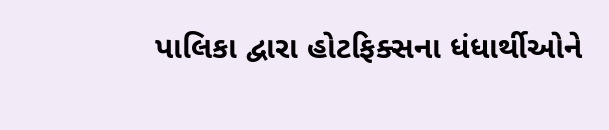પાલિકા દ્વારા હોટફિક્સના ધંધાર્થીઓને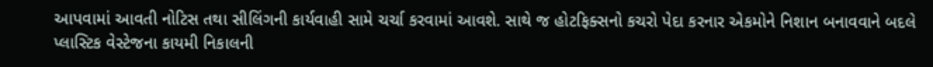આપવામાં આવતી નોટિસ તથા સીલિંગની કાર્યવાહી સામે ચર્ચા કરવામાં આવશે. સાથે જ હોટફિક્સનો કચરો પેદા કરનાર એકમોને નિશાન બનાવવાને બદલે પ્લાસ્ટિક વેસ્ટેજના કાયમી નિકાલની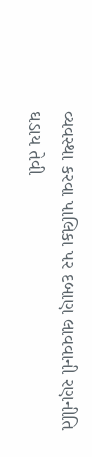વ્યવસ્થા કરવા પાલિકા પર દબાણ લાવવાની રણનીતિ ઘડાય તેવી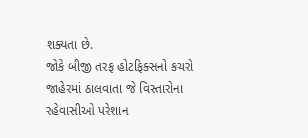શક્યતા છે.
જોકે બીજી તરફ હોટફિક્સનો કચરો જાહેરમાં ઠાલવાતા જે વિસ્તારોના રહેવાસીઓ પરેશાન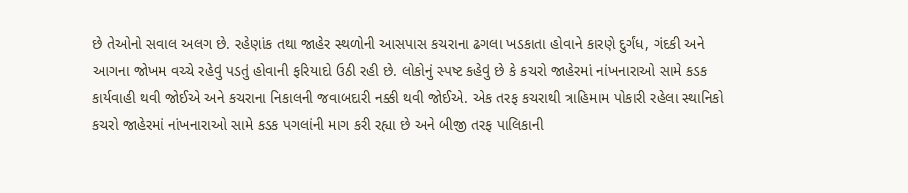છે તેઓનો સવાલ અલગ છે. રહેણાંક તથા જાહેર સ્થળોની આસપાસ કચરાના ઢગલા ખડકાતા હોવાને કારણે દુર્ગંધ, ગંદકી અને આગના જોખમ વચ્ચે રહેવું પડતું હોવાની ફરિયાદો ઉઠી રહી છે. લોકોનું સ્પષ્ટ કહેવું છે કે કચરો જાહેરમાં નાંખનારાઓ સામે કડક કાર્યવાહી થવી જોઈએ અને કચરાના નિકાલની જવાબદારી નક્કી થવી જોઈએ. એક તરફ કચરાથી ત્રાહિમામ પોકારી રહેલા સ્થાનિકો કચરો જાહેરમાં નાંખનારાઓ સામે કડક પગલાંની માગ કરી રહ્યા છે અને બીજી તરફ પાલિકાની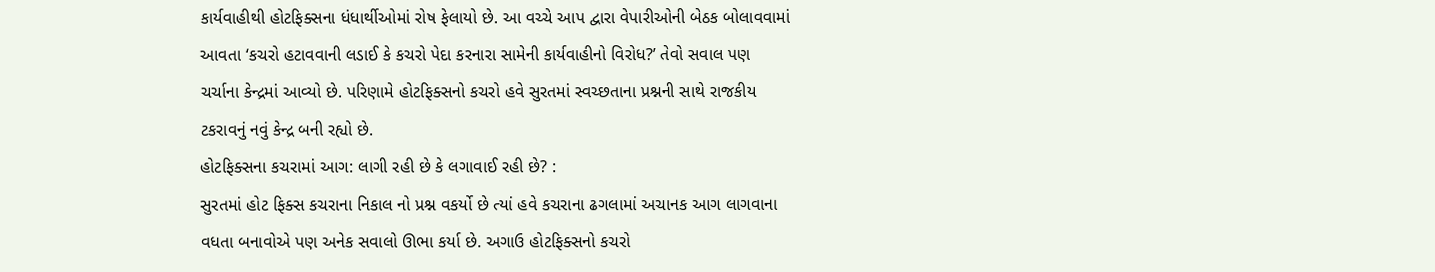કાર્યવાહીથી હોટફિક્સના ધંધાર્થીઓમાં રોષ ફેલાયો છે. આ વચ્ચે આપ દ્વારા વેપારીઓની બેઠક બોલાવવામાં આવતા ‘કચરો હટાવવાની લડાઈ કે કચરો પેદા કરનારા સામેની કાર્યવાહીનો વિરોધ?’ તેવો સવાલ પણ ચર્ચાના કેન્દ્રમાં આવ્યો છે. પરિણામે હોટફિક્સનો કચરો હવે સુરતમાં સ્વચ્છતાના પ્રશ્નની સાથે રાજકીય ટકરાવનું નવું કેન્દ્ર બની રહ્યો છે.
હોટફિક્સના કચરામાં આગ: લાગી રહી છે કે લગાવાઈ રહી છે? :
સુરતમાં હોટ ફિક્સ કચરાના નિકાલ નો પ્રશ્ન વકર્યો છે ત્યાં હવે કચરાના ઢગલામાં અચાનક આગ લાગવાના વધતા બનાવોએ પણ અનેક સવાલો ઊભા કર્યા છે. અગાઉ હોટફિક્સનો કચરો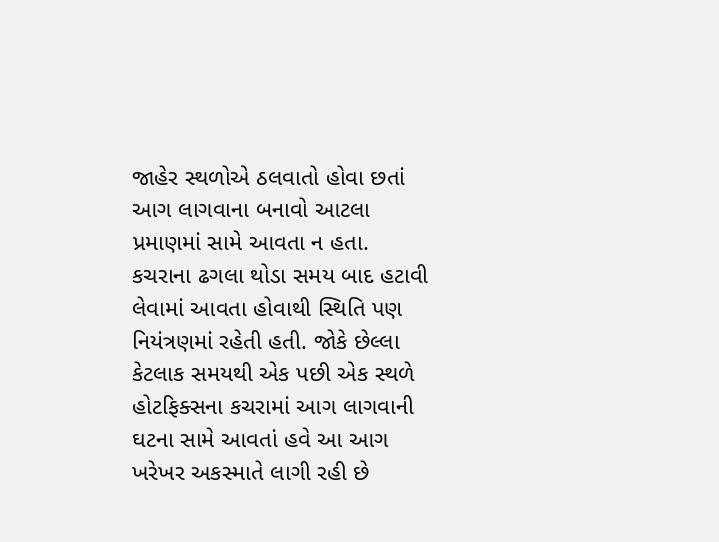જાહેર સ્થળોએ ઠલવાતો હોવા છતાં આગ લાગવાના બનાવો આટલા પ્રમાણમાં સામે આવતા ન હતા. કચરાના ઢગલા થોડા સમય બાદ હટાવી લેવામાં આવતા હોવાથી સ્થિતિ પણ નિયંત્રણમાં રહેતી હતી. જોકે છેલ્લા કેટલાક સમયથી એક પછી એક સ્થળે હોટફિક્સના કચરામાં આગ લાગવાની ઘટના સામે આવતાં હવે આ આગ ખરેખર અકસ્માતે લાગી રહી છે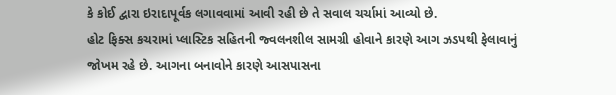કે કોઈ દ્વારા ઇરાદાપૂર્વક લગાવવામાં આવી રહી છે તે સવાલ ચર્ચામાં આવ્યો છે.
હોટ ફિક્સ કચરામાં પ્લાસ્ટિક સહિતની જ્વલનશીલ સામગ્રી હોવાને કારણે આગ ઝડપથી ફેલાવાનું જોખમ રહે છે. આગના બનાવોને કારણે આસપાસના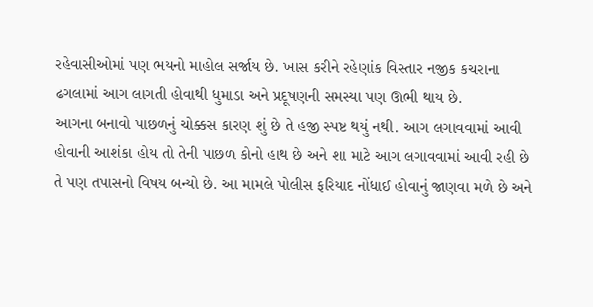રહેવાસીઓમાં પણ ભયનો માહોલ સર્જાય છે. ખાસ કરીને રહેણાંક વિસ્તાર નજીક કચરાના ઢગલામાં આગ લાગતી હોવાથી ધુમાડા અને પ્રદૂષણની સમસ્યા પણ ઊભી થાય છે.
આગના બનાવો પાછળનું ચોક્કસ કારણ શું છે તે હજી સ્પષ્ટ થયું નથી. આગ લગાવવામાં આવી હોવાની આશંકા હોય તો તેની પાછળ કોનો હાથ છે અને શા માટે આગ લગાવવામાં આવી રહી છે તે પણ તપાસનો વિષય બન્યો છે. આ મામલે પોલીસ ફરિયાદ નોંધાઈ હોવાનું જાણવા મળે છે અને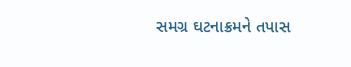સમગ્ર ઘટનાક્રમને તપાસ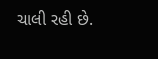ચાલી રહી છે.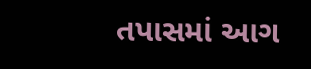તપાસમાં આગ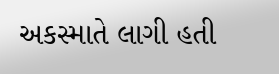અકસ્માતે લાગી હતી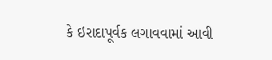કે ઇરાદાપૂર્વક લગાવવામાં આવી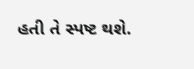હતી તે સ્પષ્ટ થશે.